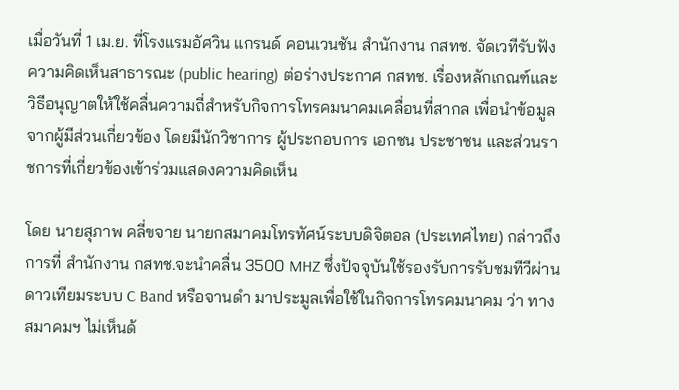เมื่อวันที่ 1 เม.ย. ที่โรงแรมอัศวิน แกรนด์ คอนเวนชัน สำนักงาน กสทช. จัดเวทีรับฟังความคิดเห็นสาธารณะ (public hearing) ต่อร่างประกาศ กสทช. เรื่องหลักเกณฑ์และวิธีอนุญาตให้ใช้คลื่นความถี่สำหรับกิจการโทรคมนาคมเคลื่อนที่สากล เพื่อนำข้อมูลจากผู้มีส่วนเกี่ยวข้อง โดยมีนักวิชาการ ผู้ประกอบการ เอกชน ประชาชน และส่วนราชการที่เกี่ยวข้องเข้าร่วมแสดงความคิดเห็น

โดย นายสุภาพ คลี่ขจาย นายกสมาคมโทรทัศน์ระบบดิจิตอล (ประเทศไทย) กล่าวถึงการที่ สำนักงาน กสทช.จะนำคลื่น 3500 MHZ ซึ่งปัจจุบันใช้รองรับการรับชมทีวีผ่านดาวเทียมระบบ C Band หรือจานดำ มาประมูลเพื่อใช้ในกิจการโทรคมนาคม ว่า ทางสมาคมฯ ไม่เห็นด้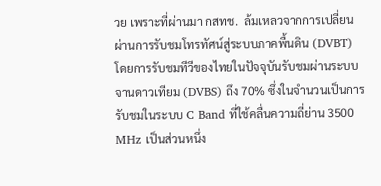วย เพราะที่ผ่านมา กสทช.  ล้มเหลวจากการเปลี่ยนผ่านการรับชมโทรทัศน์สู่ระบบภาคพื้นดิน (DVBT) โดยการรับชมทีวีของไทยในปัจจุบันรับชมผ่านระบบจานดาวเทียม (DVBS) ถึง 70% ซึ่งในจำนวนเป็นการรับชมในระบบ C Band ที่ใช้คลื่นความถี่ย่าน 3500 MHz เป็นส่วนหนึ่ง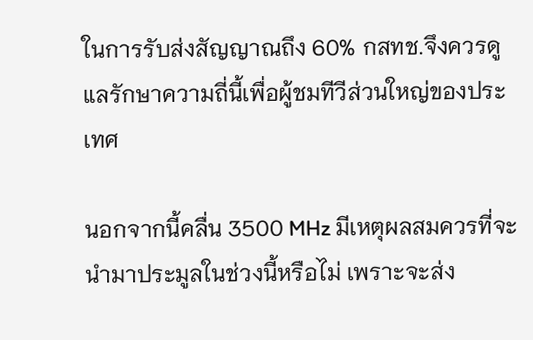ในการรับส่งสัญญาณถึง 60% กสทช.จึงควรดูแลรักษาความถี่นี้เพื่อผู้ชมทีวีส่วนใหญ่ของประเทศ

นอกจากนี้คลื่น 3500 MHz มีเหตุผลสมควรที่จะนำมาประมูลในช่วงนี้หรือไม่ เพราะจะส่ง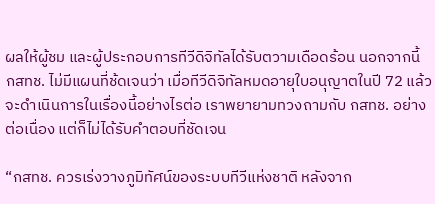ผลให้ผู้ชม และผู้ประกอบการทีวีดิจิทัลได้รับตวามเดือดร้อน นอกจากนี้ กสทช. ไม่มีแผนที่ช้ดเจนว่า เมื่อทีวีดิจิทัลหมดอายุใบอนุญาตในปี 72 แล้ว จะดำเนินการในเรื่องนี้อย่างไรต่อ เราพยายามทวงถามกับ กสทช. อย่างต่อเนื่อง แต่ก็ไม่ได้รับคำตอบที่ชัดเจน

“กสทช. ควรเร่งวางภูมิทัศน์ของระบบทีวีแห่งชาติ หลังจาก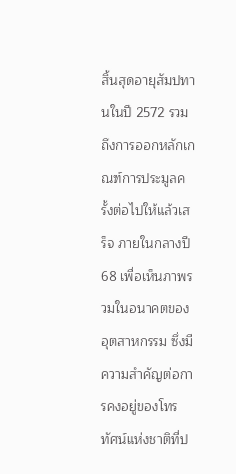สิ้นสุดอายุสัมปทานในปี 2572 รวมถึงการออกหลักเกณฑ์การประมูลครั้งต่อไปให้แล้วเสร็จ ภายในกลางปี 68 เพื่อเห็นภาพรวมในอนาคตของอุตสาหกรรม ซึ่งมีความสำคัญต่อการคงอยู่ของโทรทัศน์แห่งชาติที่ป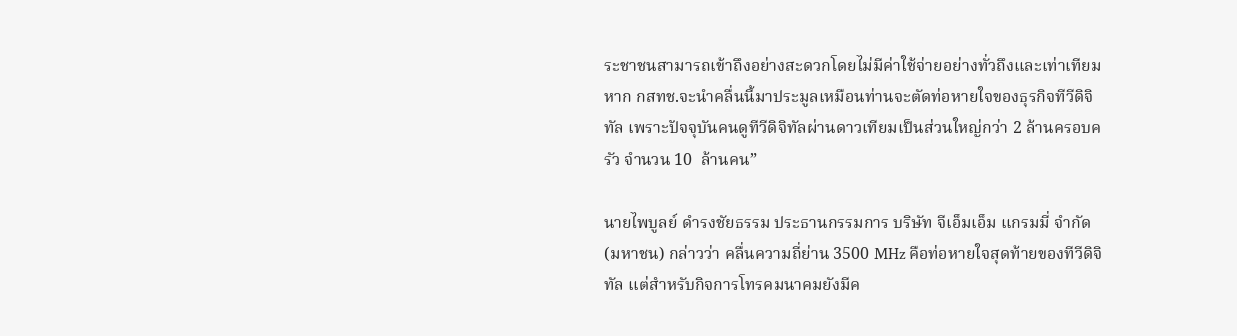ระชาชนสามารถเข้าถึงอย่างสะดวกโดยไม่มีค่าใช้จ่ายอย่างทั่วถึงและเท่าเทียม หาก กสทช.จะนำคลื่นนี้มาประมูลเหมือนท่านจะตัดท่อหายใจของธุรกิจทีวีดิจิทัล เพราะปัจจุบันคนดูทีวีดิจิทัลผ่านดาวเทียมเป็นส่วนใหญ่กว่า 2 ล้านครอบครัว จำนวน 10  ล้านคน”

นายไพบูลย์ ดำรงชัยธรรม ประธานกรรมการ บริษัท จีเอ็มเอ็ม แกรมมี่ จำกัด (มหาชน) กล่าวว่า คลื่นความถี่ย่าน 3500 MHz คือท่อหายใจสุดท้ายของทีวีดิจิทัล แต่สำหรับกิจการโทรคมนาคมยังมีค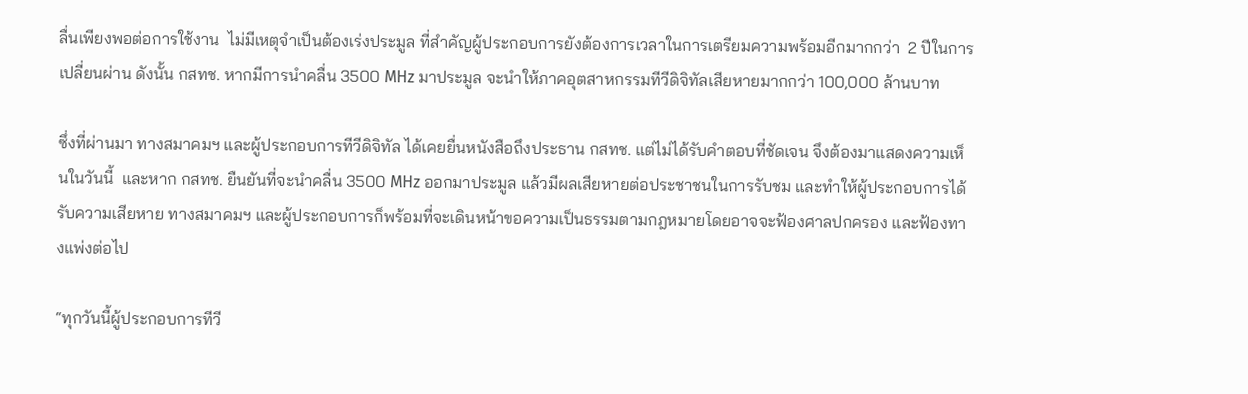ลื่นเพียงพอต่อการใช้งาน  ไม่มีเหตุจำเป็นต้องเร่งประมูล ที่สำคัญผู้ประกอบการยังต้องการเวลาในการเตรียมความพร้อมอีกมากกว่า  2 ปีในการเปลี่ยนผ่าน ดังนั้น กสทช. หากมีการนำคลื่น 3500 MHz มาประมูล จะนำให้ภาคอุตสาหกรรมทีวีดิจิทัลเสียหายมากกว่า 100,000 ล้านบาท

ซึ่งที่ผ่านมา ทางสมาคมฯ และผู้ประกอบการทีวีดิจิทัล ได้เคยยื่นหนังสือถึงประธาน กสทช. แต่ไม่ได้รับคำตอบที่ชัดเจน จึงต้องมาแสดงความเห็นในวันนี้  และหาก กสทช. ยืนยันที่จะนำคลื่น 3500 MHz ออกมาประมูล แล้วมีผลเสียหายต่อประชาชนในการรับชม และทำให้ผู้ประกอบการได้รับความเสียหาย ทางสมาคมฯ และผู้ประกอบการก็พร้อมที่จะเดินหน้าขอความเป็นธรรมตามกฎหมายโดยอาจจะฟ้องศาลปกครอง และฟ้องทางแพ่งต่อไป

“ทุกวันนี้ผู้ประกอบการทีวี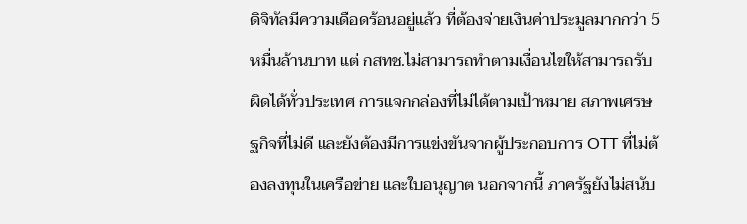ดิจิทัลมีความเดือดร้อนอยู่แล้ว ที่ต้องจ่ายเงินค่าประมูลมากกว่า 5 หมื่นล้านบาท แต่ กสทช.ไม่สามารถทำตามเงื่อนไขให้สามารถรับผิดได้ทั่วประเทศ การแจกกล่องที่ไม่ได้ตามเป้าหมาย สภาพเศรษฐกิจที่ไม่ดี และยังต้องมีการแข่งขันจากผู้ประกอบการ OTT ที่ไม่ต้องลงทุนในเครือข่าย และใบอนุญาต นอกจากนี้ ภาครัฐยังไม่สนับ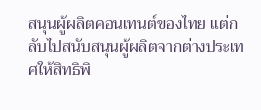สนุนผู้ผลิตคอนเทนต์ของไทย แต่กลับไปสนับสนุนผู้ผลิตจากต่างประเทศให้สิทธิพิ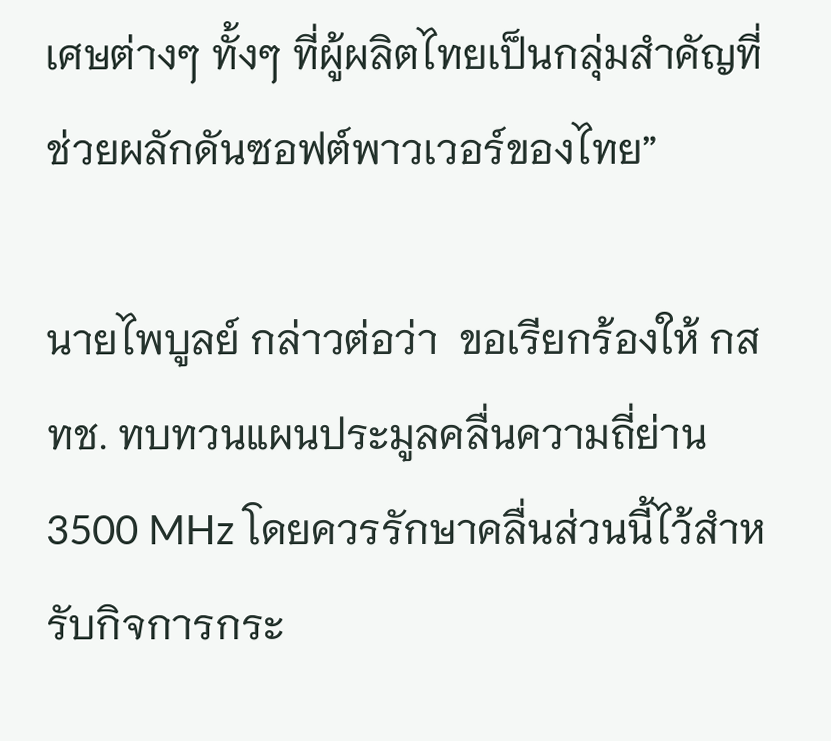เศษต่างๆ ทั้งๆ ที่ผู้ผลิตไทยเป็นกลุ่มสำคัญที่ช่วยผลักดันซอฟต์พาวเวอร์ของไทย”

นายไพบูลย์ กล่าวต่อว่า  ขอเรียกร้องให้ กสทช. ทบทวนแผนประมูลคลื่นความถี่ย่าน 3500 MHz โดยควรรักษาคลื่นส่วนนี้ไว้สำหรับกิจการกระ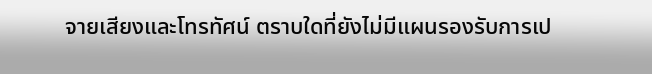จายเสียงและโทรทัศน์ ตราบใดที่ยังไม่มีแผนรองรับการเป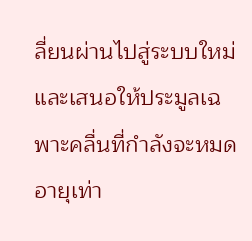ลี่ยนผ่านไปสู่ระบบใหม่ และเสนอให้ประมูลเฉพาะคลื่นที่กำลังจะหมดอายุเท่า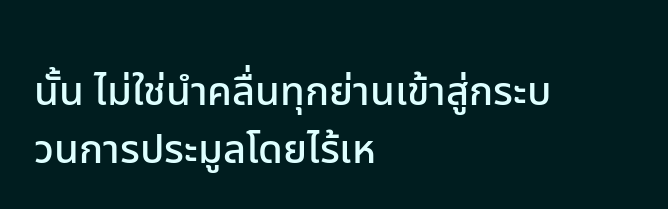นั้น ไม่ใช่นำคลื่นทุกย่านเข้าสู่กระบวนการประมูลโดยไร้เห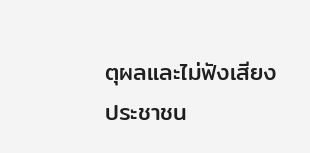ตุผลและไม่ฟังเสียงประชาชน